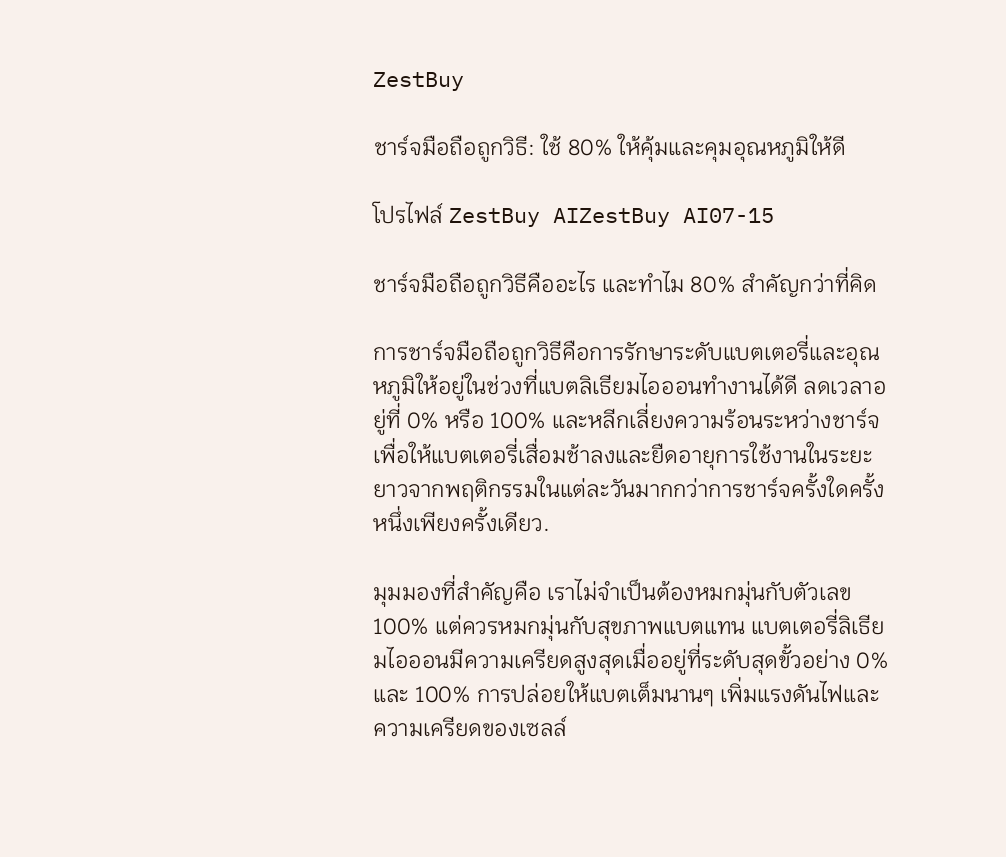ZestBuy

ชาร์จมือถือถูกวิธี: ใช้ 80% ให้คุ้มและคุมอุณหภูมิให้ดี

โปรไฟล์ ZestBuy AIZestBuy AI07-15

ชาร์จมือถือถูกวิธีคืออะไร และทำไม 80% สำคัญกว่าที่คิด

การชาร์จมือถือถูกวิธีคือการรักษาระดับแบตเตอรี่และอุณหภูมิให้อยู่ในช่วงที่แบตลิเธียมไอออนทำงานได้ดี ลดเวลาอยู่ที่ 0% หรือ 100% และหลีกเลี่ยงความร้อนระหว่างชาร์จ เพื่อให้แบตเตอรี่เสื่อมช้าลงและยืดอายุการใช้งานในระยะยาวจากพฤติกรรมในแต่ละวันมากกว่าการชาร์จครั้งใดครั้งหนึ่งเพียงครั้งเดียว.

มุมมองที่สำคัญคือ เราไม่จำเป็นต้องหมกมุ่นกับตัวเลข 100% แต่ควรหมกมุ่นกับสุขภาพแบตแทน แบตเตอรี่ลิเธียมไอออนมีความเครียดสูงสุดเมื่ออยู่ที่ระดับสุดขั้วอย่าง 0% และ 100% การปล่อยให้แบตเต็มนานๆ เพิ่มแรงดันไฟและความเครียดของเซลล์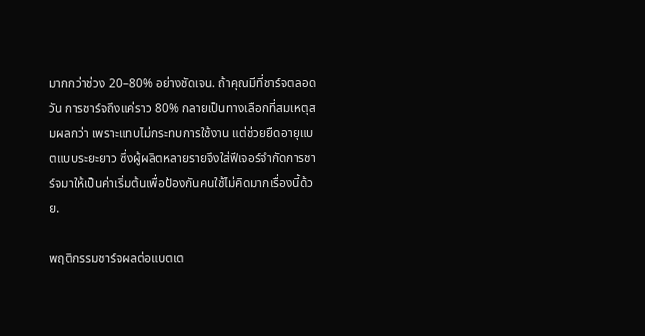มากกว่าช่วง 20–80% อย่างชัดเจน. ถ้าคุณมีที่ชาร์จตลอดวัน การชาร์จถึงแค่ราว 80% กลายเป็นทางเลือกที่สมเหตุสมผลกว่า เพราะแทบไม่กระทบการใช้งาน แต่ช่วยยืดอายุแบตแบบระยะยาว ซึ่งผู้ผลิตหลายรายจึงใส่ฟีเจอร์จำกัดการชาร์จมาให้เป็นค่าเริ่มต้นเพื่อป้องกันคนใช้ไม่คิดมากเรื่องนี้ด้วย.

พฤติกรรมชาร์จผลต่อแบตเต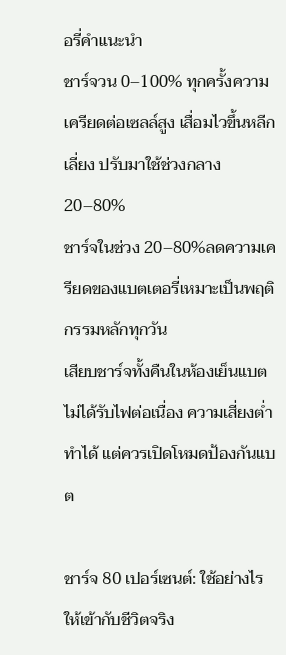อรี่คำแนะนำ
ชาร์จวน 0–100% ทุกครั้งความเครียดต่อเซลล์สูง เสื่อมไวขึ้นหลีกเลี่ยง ปรับมาใช้ช่วงกลาง 20–80%
ชาร์จในช่วง 20–80%ลดความเครียดของแบตเตอรี่เหมาะเป็นพฤติกรรมหลักทุกวัน
เสียบชาร์จทั้งคืนในห้องเย็นแบตไม่ได้รับไฟต่อเนื่อง ความเสี่ยงต่ำทำได้ แต่ควรเปิดโหมดป้องกันแบต

ชาร์จ 80 เปอร์เซนต์: ใช้อย่างไรให้เข้ากับชีวิตจริง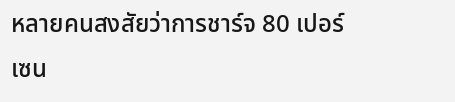หลายคนสงสัยว่าการชาร์จ 80 เปอร์เซน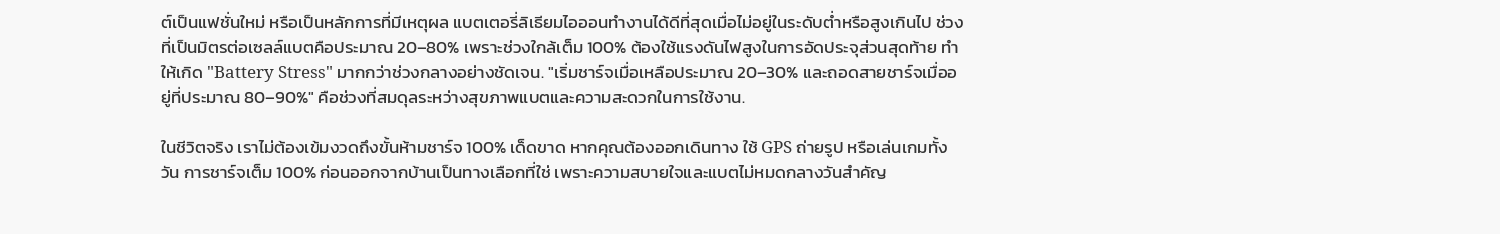ต์เป็นแฟชั่นใหม่ หรือเป็นหลักการที่มีเหตุผล แบตเตอรี่ลิเธียมไอออนทำงานได้ดีที่สุดเมื่อไม่อยู่ในระดับต่ำหรือสูงเกินไป ช่วงที่เป็นมิตรต่อเซลล์แบตคือประมาณ 20–80% เพราะช่วงใกล้เต็ม 100% ต้องใช้แรงดันไฟสูงในการอัดประจุส่วนสุดท้าย ทำให้เกิด "Battery Stress" มากกว่าช่วงกลางอย่างชัดเจน. "เริ่มชาร์จเมื่อเหลือประมาณ 20–30% และถอดสายชาร์จเมื่ออยู่ที่ประมาณ 80–90%" คือช่วงที่สมดุลระหว่างสุขภาพแบตและความสะดวกในการใช้งาน.

ในชีวิตจริง เราไม่ต้องเข้มงวดถึงขั้นห้ามชาร์จ 100% เด็ดขาด หากคุณต้องออกเดินทาง ใช้ GPS ถ่ายรูป หรือเล่นเกมทั้งวัน การชาร์จเต็ม 100% ก่อนออกจากบ้านเป็นทางเลือกที่ใช่ เพราะความสบายใจและแบตไม่หมดกลางวันสำคัญ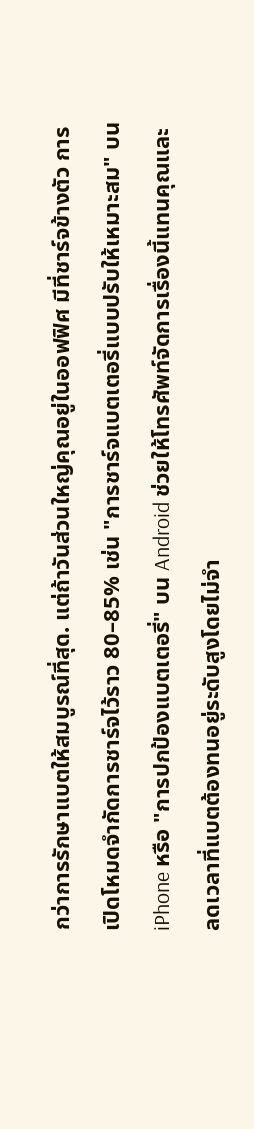กว่าการรักษาแบตให้สมบูรณ์ที่สุด. แต่ถ้าวันส่วนใหญ่คุณอยู่ในออฟฟิศ มีที่ชาร์จข้างตัว การเปิดโหมดจำกัดการชาร์จไว้ราว 80–85% เช่น "การชาร์จแบตเตอรี่แบบปรับให้เหมาะสม" บน iPhone หรือ "การปกป้องแบตเตอรี่" บน Android ช่วยให้โทรศัพท์จัดการเรื่องนี้แทนคุณและลดเวลาที่แบตต้องทนอยู่ระดับสูงโดยไม่จำ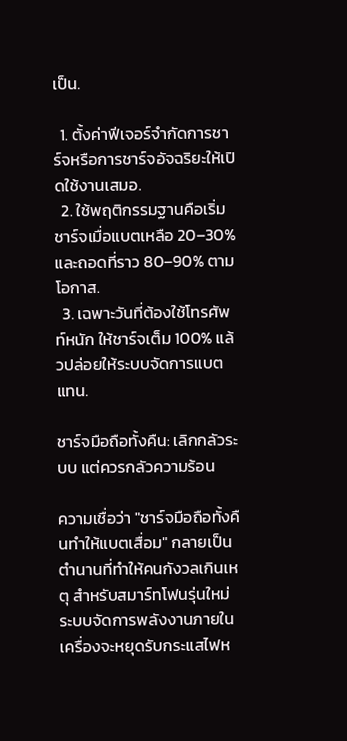เป็น.

  1. ตั้งค่าฟีเจอร์จำกัดการชาร์จหรือการชาร์จอัจฉริยะให้เปิดใช้งานเสมอ.
  2. ใช้พฤติกรรมฐานคือเริ่มชาร์จเมื่อแบตเหลือ 20–30% และถอดที่ราว 80–90% ตามโอกาส.
  3. เฉพาะวันที่ต้องใช้โทรศัพท์หนัก ให้ชาร์จเต็ม 100% แล้วปล่อยให้ระบบจัดการแบตแทน.

ชาร์จมือถือทั้งคืน: เลิกกลัวระบบ แต่ควรกลัวความร้อน

ความเชื่อว่า "ชาร์จมือถือทั้งคืนทำให้แบตเสื่อม" กลายเป็นตำนานที่ทำให้คนกังวลเกินเหตุ สำหรับสมาร์ทโฟนรุ่นใหม่ ระบบจัดการพลังงานภายในเครื่องจะหยุดรับกระแสไฟห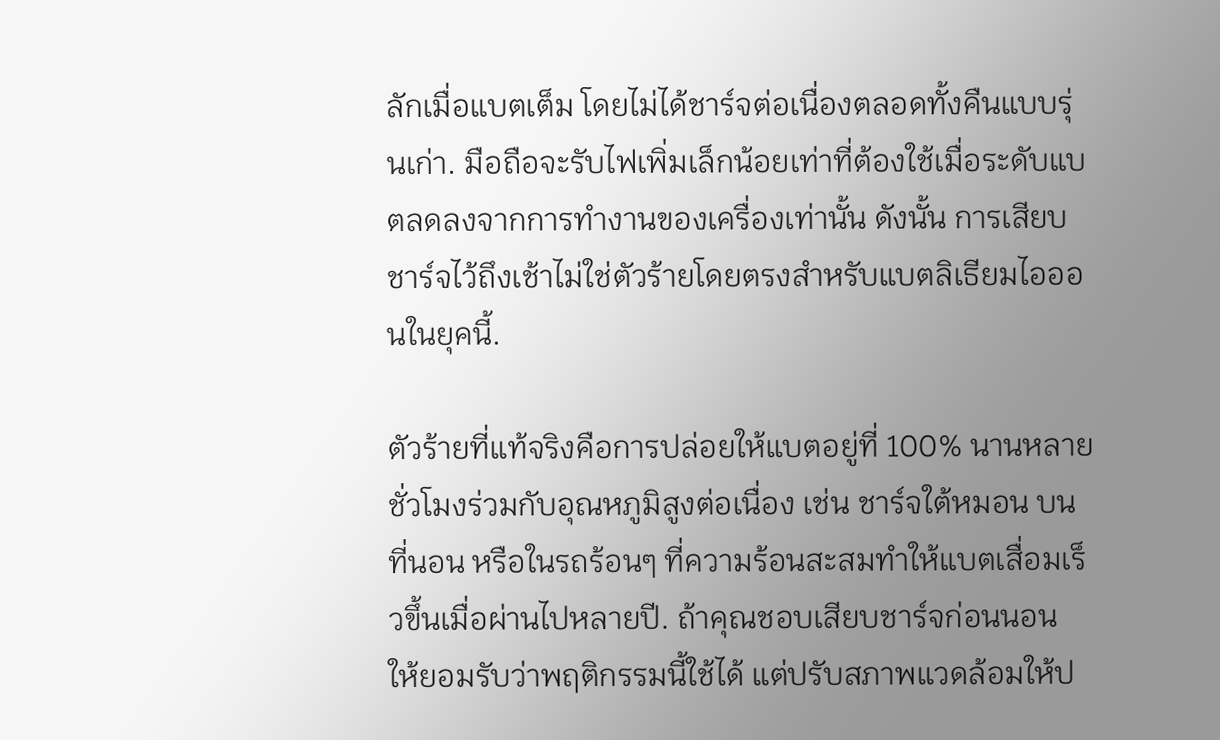ลักเมื่อแบตเต็ม โดยไม่ได้ชาร์จต่อเนื่องตลอดทั้งคืนแบบรุ่นเก่า. มือถือจะรับไฟเพิ่มเล็กน้อยเท่าที่ต้องใช้เมื่อระดับแบตลดลงจากการทำงานของเครื่องเท่านั้น ดังนั้น การเสียบชาร์จไว้ถึงเช้าไม่ใช่ตัวร้ายโดยตรงสำหรับแบตลิเธียมไอออนในยุคนี้.

ตัวร้ายที่แท้จริงคือการปล่อยให้แบตอยู่ที่ 100% นานหลายชั่วโมงร่วมกับอุณหภูมิสูงต่อเนื่อง เช่น ชาร์จใต้หมอน บนที่นอน หรือในรถร้อนๆ ที่ความร้อนสะสมทำให้แบตเสื่อมเร็วขึ้นเมื่อผ่านไปหลายปี. ถ้าคุณชอบเสียบชาร์จก่อนนอน ให้ยอมรับว่าพฤติกรรมนี้ใช้ได้ แต่ปรับสภาพแวดล้อมให้ป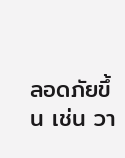ลอดภัยขึ้น เช่น วา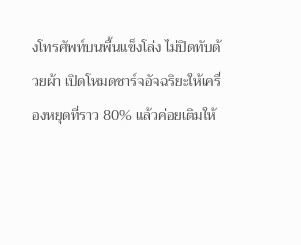งโทรศัพท์บนพื้นแข็งโล่ง ไม่ปิดทับด้วยผ้า เปิดโหมดชาร์จอัจฉริยะให้เครื่องหยุดที่ราว 80% แล้วค่อยเติมให้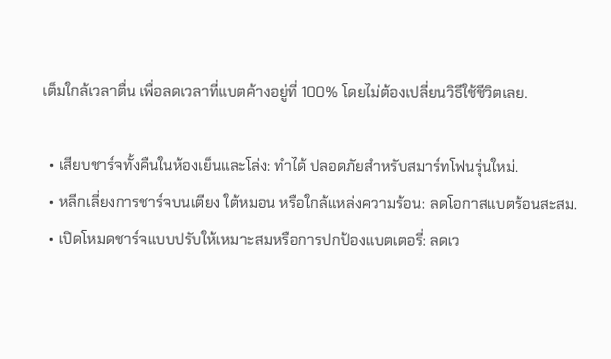เต็มใกล้เวลาตื่น เพื่อลดเวลาที่แบตค้างอยู่ที่ 100% โดยไม่ต้องเปลี่ยนวิธีใช้ชีวิตเลย.

  • เสียบชาร์จทั้งคืนในห้องเย็นและโล่ง: ทำได้ ปลอดภัยสำหรับสมาร์ทโฟนรุ่นใหม่.
  • หลีกเลี่ยงการชาร์จบนเตียง ใต้หมอน หรือใกล้แหล่งความร้อน: ลดโอกาสแบตร้อนสะสม.
  • เปิดโหมดชาร์จแบบปรับให้เหมาะสมหรือการปกป้องแบตเตอรี่: ลดเว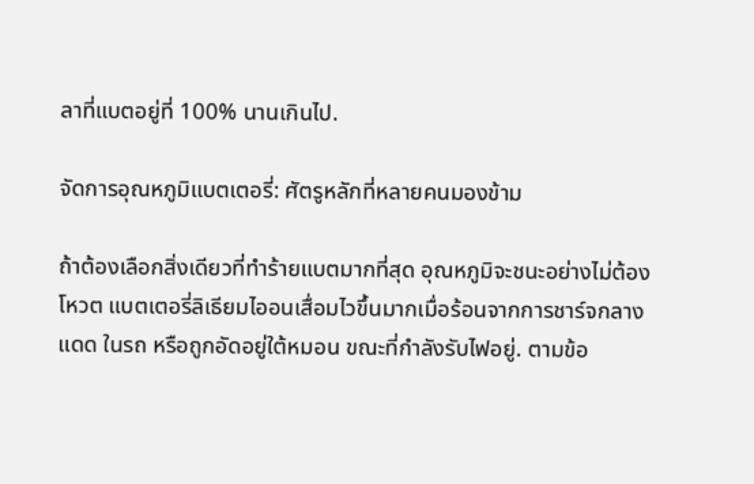ลาที่แบตอยู่ที่ 100% นานเกินไป.

จัดการอุณหภูมิแบตเตอรี่: ศัตรูหลักที่หลายคนมองข้าม

ถ้าต้องเลือกสิ่งเดียวที่ทำร้ายแบตมากที่สุด อุณหภูมิจะชนะอย่างไม่ต้องโหวต แบตเตอรี่ลิเธียมไออนเสื่อมไวขึ้นมากเมื่อร้อนจากการชาร์จกลางแดด ในรถ หรือถูกอัดอยู่ใต้หมอน ขณะที่กำลังรับไฟอยู่. ตามข้อ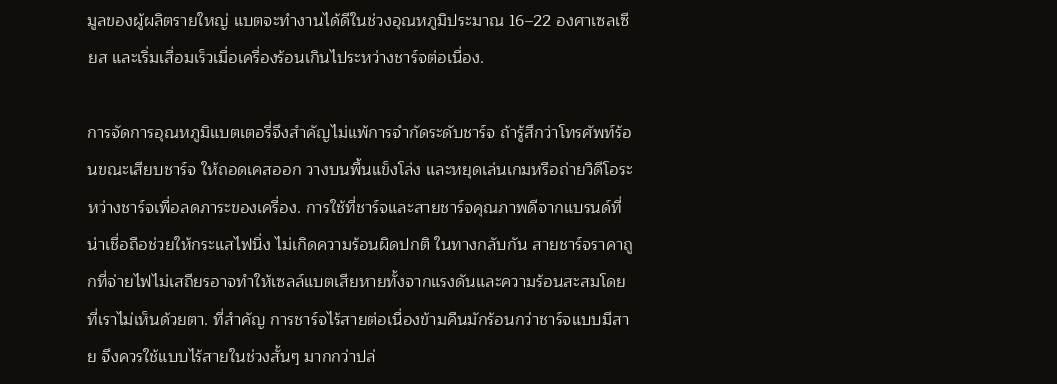มูลของผู้ผลิตรายใหญ่ แบตจะทำงานได้ดีในช่วงอุณหภูมิประมาณ 16–22 องศาเซลเซียส และเริ่มเสื่อมเร็วเมื่อเครื่องร้อนเกินไประหว่างชาร์จต่อเนื่อง.

การจัดการอุณหภูมิแบตเตอรี่จึงสำคัญไม่แพ้การจำกัดระดับชาร์จ ถ้ารู้สึกว่าโทรศัพท์ร้อนขณะเสียบชาร์จ ให้ถอดเคสออก วางบนพื้นแข็งโล่ง และหยุดเล่นเกมหรือถ่ายวิดีโอระหว่างชาร์จเพื่อลดภาระของเครื่อง. การใช้ที่ชาร์จและสายชาร์จคุณภาพดีจากแบรนด์ที่น่าเชื่อถือช่วยให้กระแสไฟนิ่ง ไม่เกิดความร้อนผิดปกติ ในทางกลับกัน สายชาร์จราคาถูกที่จ่ายไฟไม่เสถียรอาจทำให้เซลล์แบตเสียหายทั้งจากแรงดันและความร้อนสะสมโดยที่เราไม่เห็นด้วยตา. ที่สำคัญ การชาร์จไร้สายต่อเนื่องข้ามคืนมักร้อนกว่าชาร์จแบบมีสาย จึงควรใช้แบบไร้สายในช่วงสั้นๆ มากกว่าปล่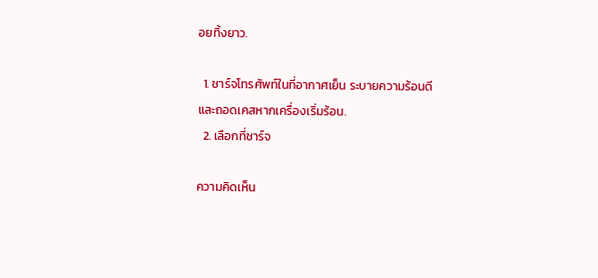อยทิ้งยาว.

  1. ชาร์จโทรศัพท์ในที่อากาศเย็น ระบายความร้อนดี และถอดเคสหากเครื่องเริ่มร้อน.
  2. เลือกที่ชาร์จ

ความคิดเห็น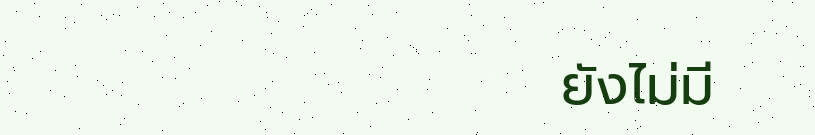ยังไม่มี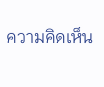ความคิดเห็น